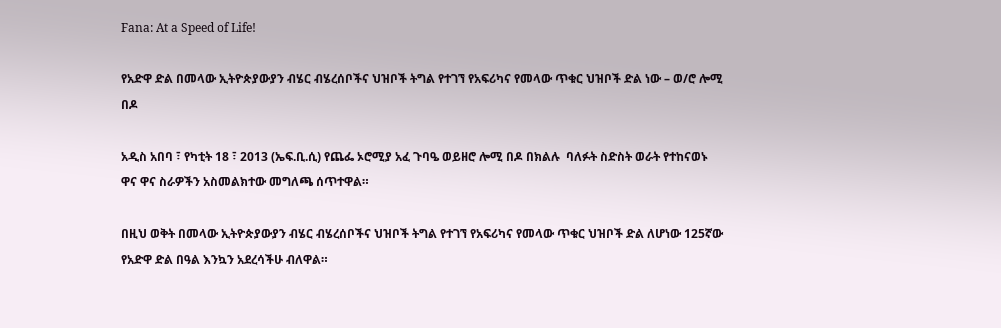Fana: At a Speed of Life!

የአድዋ ድል በመላው ኢትዮጵያውያን ብሄር ብሄረሰቦችና ህዝቦች ትግል የተገኘ የአፍሪካና የመላው ጥቁር ህዝቦች ድል ነው – ወ/ሮ ሎሚ በዶ

አዲስ አበባ ፣ የካቲት 18 ፣ 2013 (ኤፍ.ቢ.ሲ) የጨፌ ኦሮሚያ አፈ ጉባዔ ወይዘሮ ሎሚ በዶ በክልሉ  ባለፉት ስድስት ወራት የተከናወኑ ዋና ዋና ስራዎችን አስመልክተው መግለጫ ሰጥተዋል።

በዚህ ወቅት በመላው ኢትዮጵያውያን ብሄር ብሄረሰቦችና ህዝቦች ትግል የተገኘ የአፍሪካና የመላው ጥቁር ህዝቦች ድል ለሆነው 125ኛው የአድዋ ድል በዓል እንኳን አደረሳችሁ ብለዋል።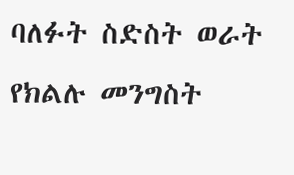ባለፉት ስድስት ወራት የክልሉ መንግስት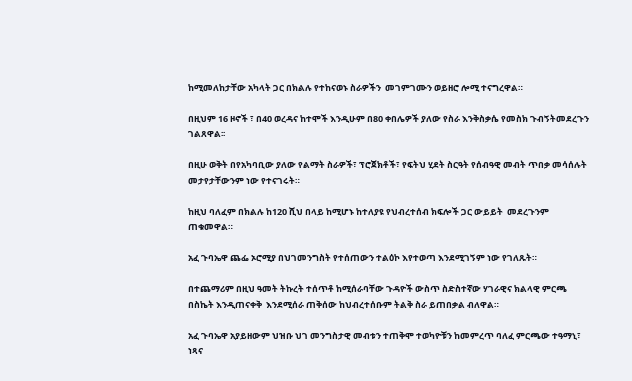ከሚመለከታቸው አካላት ጋር በክልሉ የተከናወኑ ስራዎችን  መገምገሙን ወይዘሮ ሎሚ ተናግረዋል።

በዚህም 16 ዞኖች ፣ በ40 ወረዳና ከተሞች እንዲሁም በ80 ቀበሌዎች ያለው የስራ እንቅስቃሴ የመስክ ጉብኝትመደረጉን ገልጸዋል፡፡

በዚሁ ወቅት በየአካባቢው ያለው የልማት ስራዎች፣ ፕሮጀክቶች፣ የፍትህ ሂደት ስርዓት የሰብዓዊ መብት ጥበቃ መሳሰሉት መታየታቸውንም ነው የተናገሩት።

ከዚህ ባለፈም በክልሉ ከ120 ሺህ በላይ ከሚሆኑ ከተለያዩ የህብረተሰብ ክፍሎች ጋር ውይይት  መደረጉንም ጠቁመዋል።

አፈ ጉባኤዋ ጨፌ ኦሮሚያ በህገመንግስት የተሰጠውን ተልዕኮ እየተወጣ እንደሚገኝም ነው የገለጹት።

በተጨማሪም በዚህ ዓመት ትኩረት ተሰጥቶ ከሚሰራባቸው ጉዳዮች ውስጥ ስድስተኛው ሃገራዊና ክልላዊ ምርጫ በስኬት እንዲጠናቀቅ  እንደሚሰራ ጠቅሰው ከህብረተሰቡም ትልቅ ስራ ይጠበቃል ብለዋል።

አፈ ጉባኤዋ አያይዘውም ህዝቡ ህገ መንግስታዊ መብቱን ተጠቅሞ ተወካዮቹን ከመምረጥ ባለፈ ምርጫው ተዓማኒ፣ ነጻና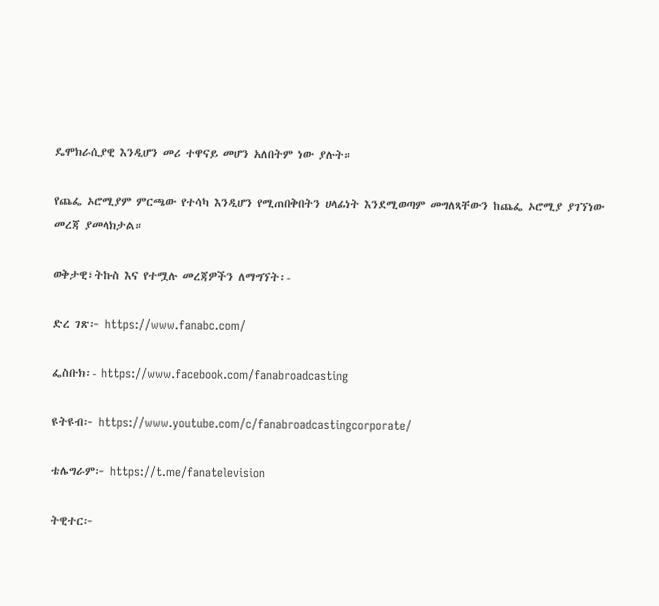ዴሞክራሲያዊ እንዲሆን መሪ ተዋናይ መሆን አለበትም ነው ያሉት።

የጨፌ ኦሮሚያም ምርጫው የተሳካ እንዲሆን የሚጠበቅበትን ሀላፊነት እንደሚወጣም መግለጻቸውን ከጨፌ ኦሮሚያ ያገኘነው መረጃ ያመላክታል።

ወቅታዊ፣ትኩስ እና የተሟሉ መረጃዎችን ለማግኘት፡-

ድረ ገጽ፦ https://www.fanabc.com/

ፌስቡክ፡- https://www.facebook.com/fanabroadcasting

ዩትዩብ፦ https://www.youtube.com/c/fanabroadcastingcorporate/

ቴሌግራም፦ https://t.me/fanatelevision

ትዊተር፦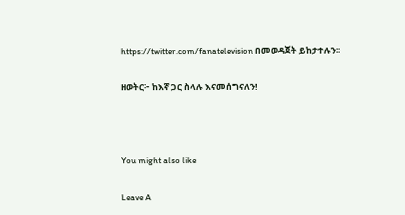https://twitter.com/fanatelevision በመወዳጀት ይከታተሉን፡፡

ዘወትር፦ ከእኛ ጋር ስላሉ እናመሰግናለን!



You might also like

Leave A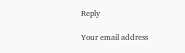Reply

Your email address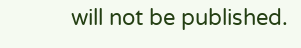will not be published.